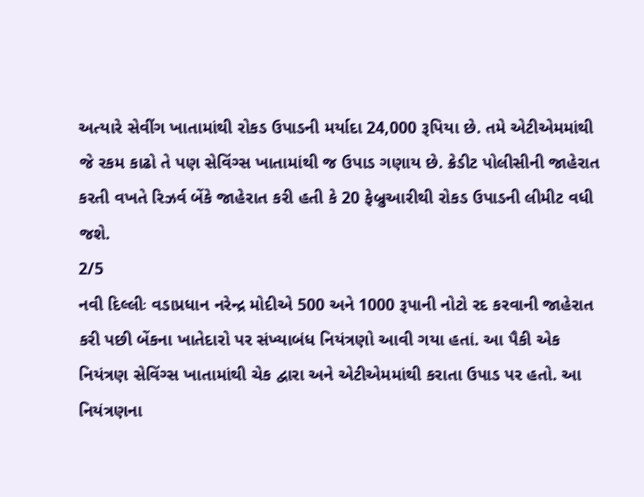અત્યારે સેવીંગ ખાતામાંથી રોકડ ઉપાડની મર્યાદા 24,000 રૂપિયા છે. તમે એટીએમમાંથી જે રકમ કાઢો તે પણ સેવિંગ્સ ખાતામાંથી જ ઉપાડ ગણાય છે. ક્રેડીટ પોલીસીની જાહેરાત કરતી વખતે રિઝર્વ બેંકે જાહેરાત કરી હતી કે 20 ફેબ્રુઆરીથી રોકડ ઉપાડની લીમીટ વધી જશે.
2/5
નવી દિલ્લીઃ વડાપ્રધાન નરેન્દ્ર મોદીએ 500 અને 1000 રૂપાની નોટો રદ કરવાની જાહેરાત કરી પછી બેંકના ખાતેદારો પર સંખ્યાબંધ નિયંત્રણો આવી ગયા હતાં. આ પૈકી એક નિયંત્રણ સેવિંગ્સ ખાતામાંથી ચેક દ્વારા અને એટીએમમાંથી કરાતા ઉપાડ પર હતો. આ નિયંત્રણના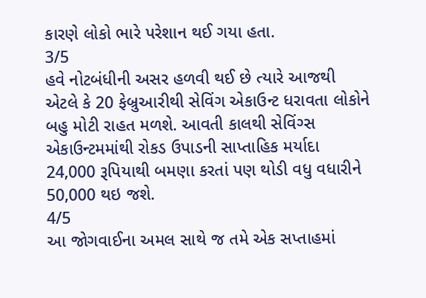કારણે લોકો ભારે પરેશાન થઈ ગયા હતા.
3/5
હવે નોટબંધીની અસર હળવી થઈ છે ત્યારે આજથી એટલે કે 20 ફેબ્રુઆરીથી સેવિંગ એકાઉન્ટ ધરાવતા લોકોને બહુ મોટી રાહત મળશે. આવતી કાલથી સેવિંગ્સ એકાઉન્ટમમાંથી રોકડ ઉપાડની સાપ્તાહિક મર્યાદા 24,000 રૂપિયાથી બમણા કરતાં પણ થોડી વધુ વધારીને 50,000 થઇ જશે.
4/5
આ જોગવાઈના અમલ સાથે જ તમે એક સપ્તાહમાં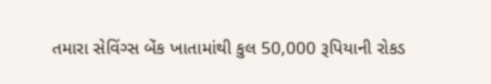તમારા સેવિંગ્સ બેંક ખાતામાંથી કુલ 50,000 રૂપિયાની રોકડ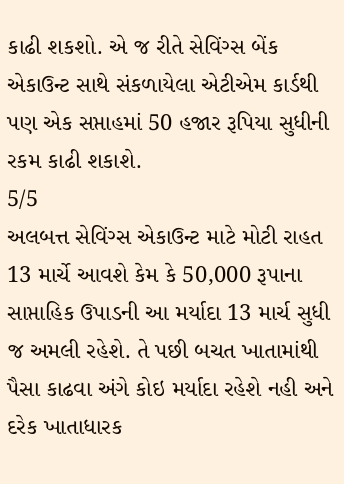કાઢી શકશો. એ જ રીતે સેવિંગ્સ બેંક એકાઉન્ટ સાથે સંકળાયેલા એટીએમ કાર્ડથી પણ એક સપ્તાહમાં 50 હજાર રૂપિયા સુધીની રકમ કાઢી શકાશે.
5/5
અલબત્ત સેવિંગ્સ એકાઉન્ટ માટે મોટી રાહત 13 માર્ચે આવશે કેમ કે 50,000 રૂપાના સાપ્તાહિક ઉપાડની આ મર્યાદા 13 માર્ચ સુધી જ અમલી રહેશે. તે પછી બચત ખાતામાંથી પૈસા કાઢવા અંગે કોઇ મર્યાદા રહેશે નહી અને દરેક ખાતાધારક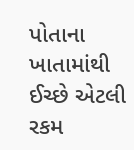પોતાના ખાતામાંથી ઈચ્છે એટલી રકમ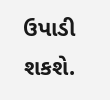ઉપાડી શકશે.